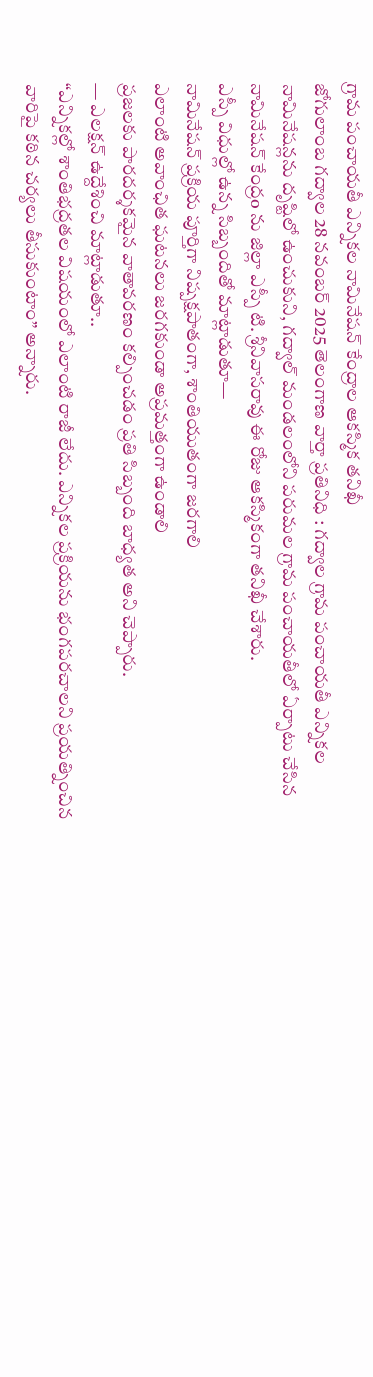గ్రామ పంచాయతీ ఎన్నికల నామినేషన్ కేంద్రాల ఆకస్మిక తనిఖీ
జోగులాంబ గద్వాల 28 నవంబర్ 2025 తెలంగాణ వార్తా ప్రతినిధి : గద్వాల గ్రామ పంచాయతీ ఎన్నికల నామినేషన్లను దృష్టిలో ఉంచుకుని, గద్వాల్ మండలంలోని పరుమల గ్రామ పంచాయతీలో ఏర్పాటు చేసిన నామినేషన్ కేంద్రo ను జిల్లా ఎస్పీ టి. శ్రీనివాసరావు ఈ రోజు ఆకస్మికంగా తనిఖీ చేశారు.
ఎస్పీ విధుల్లో ఉన్న సిబ్బందితో మాట్లాడుతూ—
నామినేషన్ ప్రక్రియ పూర్తిగా నిష్పక్షపాతంగా, శాంతియుతంగా జరగాలి
ఎలాంటి అవాంఛిత ఘటనలు జరగకుండా అప్రమత్తంగా ఉండాలి
ప్రజలకు పారదర్శకమైన వాతావరణం కల్పించడం ప్రతి సిబ్బంది బాధ్యత అని చెప్పారు.
— ఎలక్షన్ ఉద్దేశించి మాట్లాడుతూ..
“ఎన్నికల్లో శాంతిభద్రతల విషయంలో ఎలాంటి రాజీ లేదు. ఎన్నికల ప్రక్రియను భంగపరచాలని ప్రయత్నించిన వారిపై కఠిన చర్యలు తీసుకుంటాం” అన్నారు.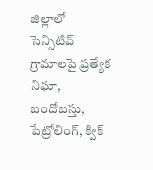జిల్లాలో సెన్సిటివ్ గ్రామాలపై ప్రత్యేక నిఘా, బందోబస్తు, పేట్రోలింగ్, క్విక్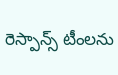రెస్పాన్స్ టీంలను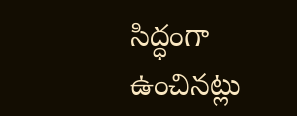సిద్ధంగా ఉంచినట్లు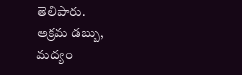తెలిపారు.
అక్రమ డబ్బు, మద్యం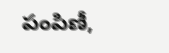పంపిణీ,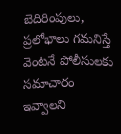బెదిరింపులు, ప్రలోభాలు గమనిస్తే వెంటనే పోలీసులకు సమాచారం ఇవ్వాలని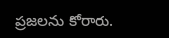ప్రజలను కోరారు.